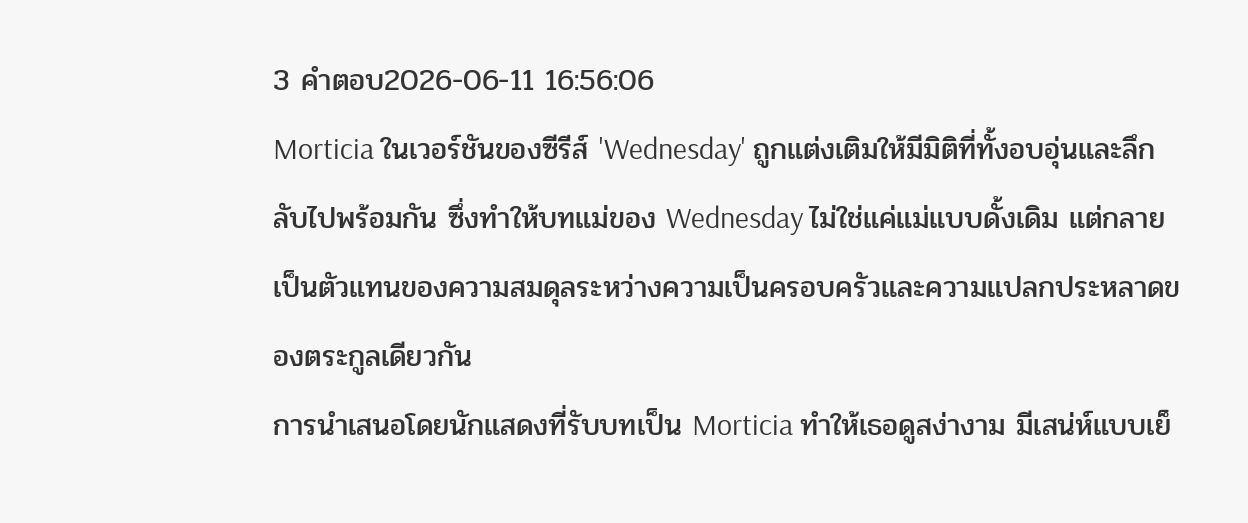3 คำตอบ2026-06-11 16:56:06
Morticia ในเวอร์ชันของซีรีส์ 'Wednesday' ถูกแต่งเติมให้มีมิติที่ทั้งอบอุ่นและลึกลับไปพร้อมกัน ซึ่งทำให้บทแม่ของ Wednesday ไม่ใช่แค่แม่แบบดั้งเดิม แต่กลายเป็นตัวแทนของความสมดุลระหว่างความเป็นครอบครัวและความแปลกประหลาดของตระกูลเดียวกัน
การนำเสนอโดยนักแสดงที่รับบทเป็น Morticia ทำให้เธอดูสง่างาม มีเสน่ห์แบบเย็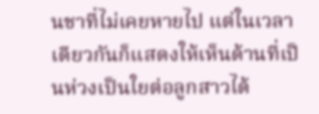นชาที่ไม่เคยหายไป แต่ในเวลาเดียวกันก็แสดงให้เห็นด้านที่เป็นห่วงเป็นใยต่อลูกสาวได้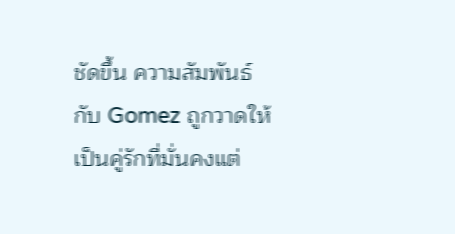ชัดขึ้น ความสัมพันธ์กับ Gomez ถูกวาดให้เป็นคู่รักที่มั่นคงแต่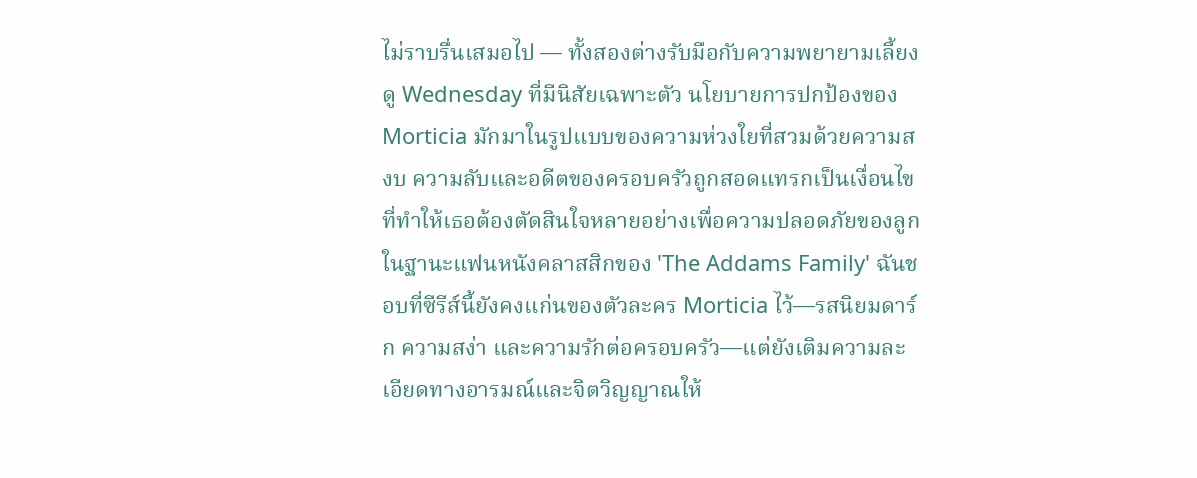ไม่ราบรื่นเสมอไป — ทั้งสองต่างรับมือกับความพยายามเลี้ยงดู Wednesday ที่มีนิสัยเฉพาะตัว นโยบายการปกป้องของ Morticia มักมาในรูปแบบของความห่วงใยที่สวมด้วยความสงบ ความลับและอดีตของครอบครัวถูกสอดแทรกเป็นเงื่อนไขที่ทำให้เธอต้องตัดสินใจหลายอย่างเพื่อความปลอดภัยของลูก
ในฐานะแฟนหนังคลาสสิกของ 'The Addams Family' ฉันชอบที่ซีรีส์นี้ยังคงแก่นของตัวละคร Morticia ไว้—รสนิยมดาร์ก ความสง่า และความรักต่อครอบครัว—แต่ยังเติมความละเอียดทางอารมณ์และจิตวิญญาณให้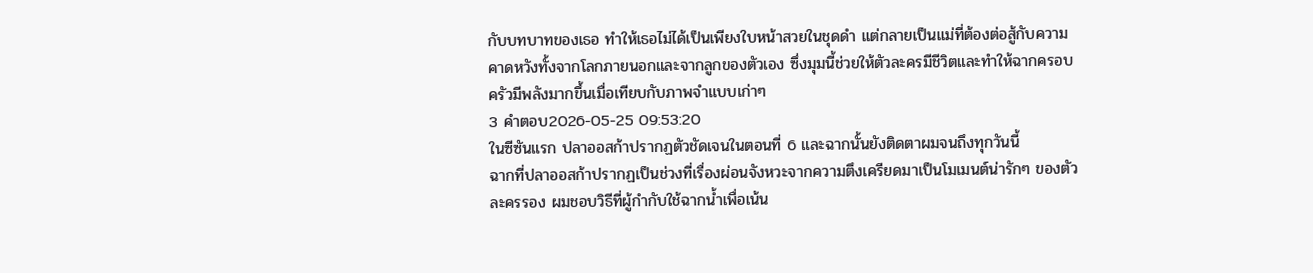กับบทบาทของเธอ ทำให้เธอไม่ได้เป็นเพียงใบหน้าสวยในชุดดำ แต่กลายเป็นแม่ที่ต้องต่อสู้กับความคาดหวังทั้งจากโลกภายนอกและจากลูกของตัวเอง ซึ่งมุมนี้ช่วยให้ตัวละครมีชีวิตและทำให้ฉากครอบครัวมีพลังมากขึ้นเมื่อเทียบกับภาพจำแบบเก่าๆ
3 คำตอบ2026-05-25 09:53:20
ในซีซันแรก ปลาออสก้าปรากฏตัวชัดเจนในตอนที่ 6 และฉากนั้นยังติดตาผมจนถึงทุกวันนี้
ฉากที่ปลาออสก้าปรากฏเป็นช่วงที่เรื่องผ่อนจังหวะจากความตึงเครียดมาเป็นโมเมนต์น่ารักๆ ของตัวละครรอง ผมชอบวิธีที่ผู้กำกับใช้ฉากน้ำเพื่อเน้น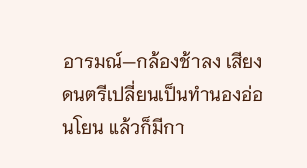อารมณ์—กล้องช้าลง เสียงดนตรีเปลี่ยนเป็นทำนองอ่อนโยน แล้วก็มีกา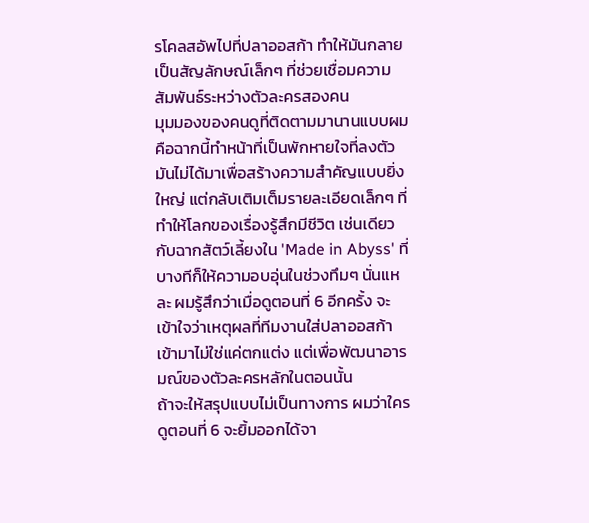รโคลสอัพไปที่ปลาออสก้า ทำให้มันกลายเป็นสัญลักษณ์เล็กๆ ที่ช่วยเชื่อมความสัมพันธ์ระหว่างตัวละครสองคน
มุมมองของคนดูที่ติดตามมานานแบบผมคือฉากนี้ทำหน้าที่เป็นพักหายใจที่ลงตัว มันไม่ได้มาเพื่อสร้างความสำคัญแบบยิ่งใหญ่ แต่กลับเติมเต็มรายละเอียดเล็กๆ ที่ทำให้โลกของเรื่องรู้สึกมีชีวิต เช่นเดียวกับฉากสัตว์เลี้ยงใน 'Made in Abyss' ที่บางทีก็ให้ความอบอุ่นในช่วงทึมๆ นั่นแหละ ผมรู้สึกว่าเมื่อดูตอนที่ 6 อีกครั้ง จะเข้าใจว่าเหตุผลที่ทีมงานใส่ปลาออสก้าเข้ามาไม่ใช่แค่ตกแต่ง แต่เพื่อพัฒนาอารมณ์ของตัวละครหลักในตอนนั้น
ถ้าจะให้สรุปแบบไม่เป็นทางการ ผมว่าใครดูตอนที่ 6 จะยิ้มออกได้จา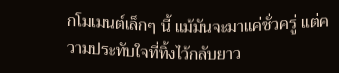กโมเมนต์เล็กๆ นี้ แม้มันจะมาแค่ชั่วครู่ แต่ความประทับใจที่ทิ้งไว้กลับยาว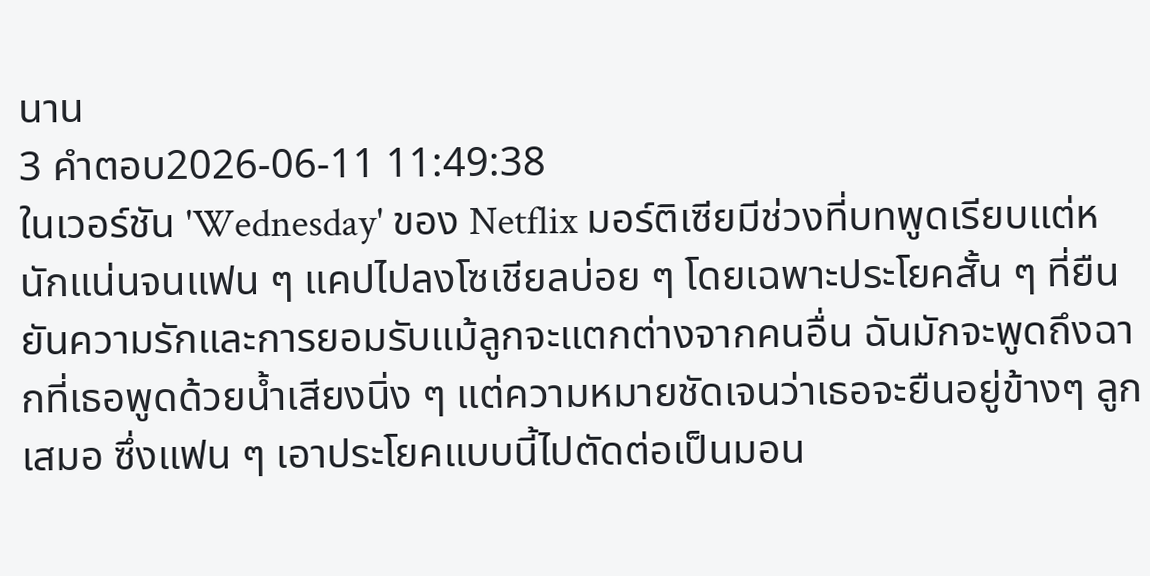นาน
3 คำตอบ2026-06-11 11:49:38
ในเวอร์ชัน 'Wednesday' ของ Netflix มอร์ติเซียมีช่วงที่บทพูดเรียบแต่หนักแน่นจนแฟน ๆ แคปไปลงโซเชียลบ่อย ๆ โดยเฉพาะประโยคสั้น ๆ ที่ยืนยันความรักและการยอมรับแม้ลูกจะแตกต่างจากคนอื่น ฉันมักจะพูดถึงฉากที่เธอพูดด้วยน้ำเสียงนิ่ง ๆ แต่ความหมายชัดเจนว่าเธอจะยืนอยู่ข้างๆ ลูกเสมอ ซึ่งแฟน ๆ เอาประโยคแบบนี้ไปตัดต่อเป็นมอน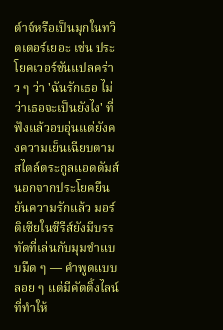ต์าจ์หรือเป็นมุกในทวิตเตอร์เยอะ เช่น ประโยคเวอร์ชันแปลคร่าว ๆ ว่า 'ฉันรักเธอ ไม่ว่าเธอจะเป็นยังไง' ที่ฟังแล้วอบอุ่นแต่ยังคงความเย็นเฉียบตามสไตล์ตระกูลแอดดัมส์
นอกจากประโยคยืนยันความรักแล้ว มอร์ติเซียในซีรีส์ยังมีบรรทัดที่เล่นกับมุมขำแบบมืด ๆ — คำพูดแบบลอย ๆ แต่มีคัตติ้งไลน์ที่ทำให้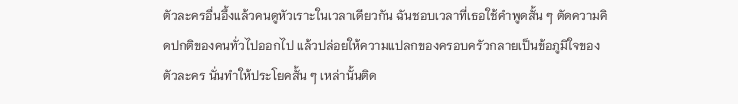ตัวละครอื่นอึ้งแล้วคนดูหัวเราะในเวลาเดียวกัน ฉันชอบเวลาที่เธอใช้คำพูดสั้น ๆ ตัดความคิดปกติของคนทั่วไปออกไป แล้วปล่อยให้ความแปลกของครอบครัวกลายเป็นข้อภูมิใจของตัวละคร นั่นทำให้ประโยคสั้น ๆ เหล่านั้นติด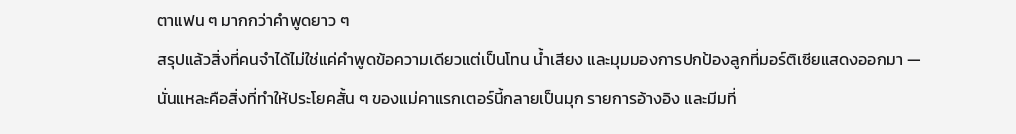ตาแฟน ๆ มากกว่าคำพูดยาว ๆ
สรุปแล้วสิ่งที่คนจำได้ไม่ใช่แค่คำพูดข้อความเดียวแต่เป็นโทน น้ำเสียง และมุมมองการปกป้องลูกที่มอร์ติเซียแสดงออกมา — นั่นแหละคือสิ่งที่ทำให้ประโยคสั้น ๆ ของแม่คาแรกเตอร์นี้กลายเป็นมุก รายการอ้างอิง และมีมที่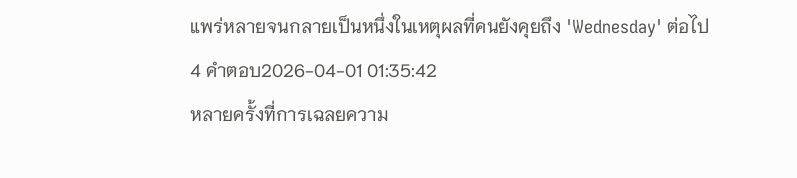แพร่หลายจนกลายเป็นหนึ่งในเหตุผลที่คนยังคุยถึง 'Wednesday' ต่อไป
4 คำตอบ2026-04-01 01:35:42
หลายครั้งที่การเฉลยความ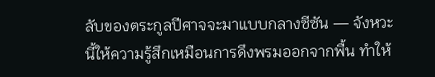ลับของตระกูลปีศาจจะมาแบบกลางซีซัน — จังหวะนี้ให้ความรู้สึกเหมือนการดึงพรมออกจากพื้น ทำให้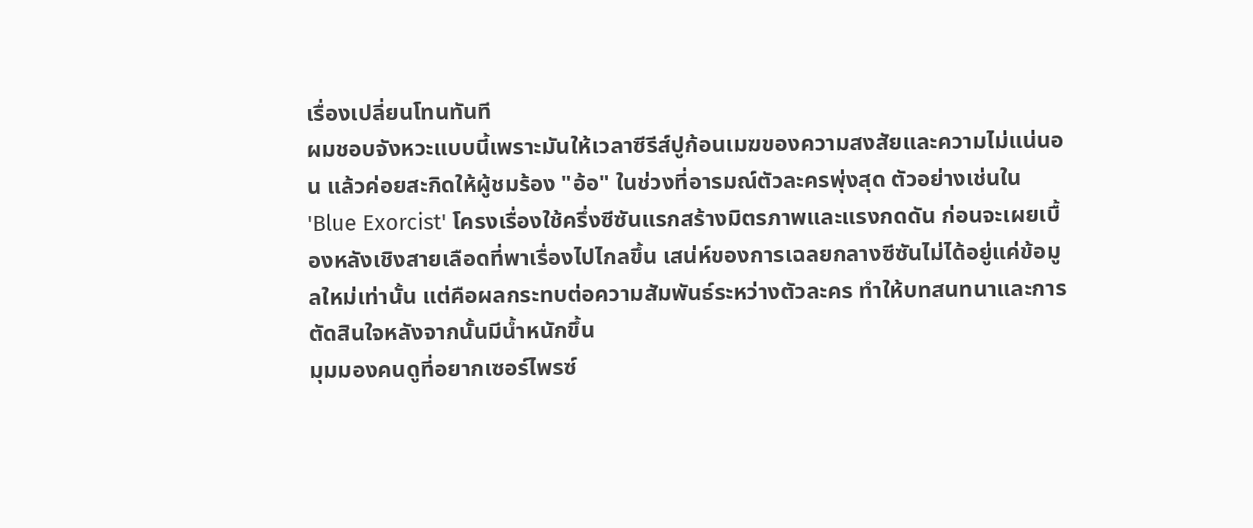เรื่องเปลี่ยนโทนทันที
ผมชอบจังหวะแบบนี้เพราะมันให้เวลาซีรีส์ปูก้อนเมฆของความสงสัยและความไม่แน่นอน แล้วค่อยสะกิดให้ผู้ชมร้อง "อ้อ" ในช่วงที่อารมณ์ตัวละครพุ่งสุด ตัวอย่างเช่นใน 'Blue Exorcist' โครงเรื่องใช้ครึ่งซีซันแรกสร้างมิตรภาพและแรงกดดัน ก่อนจะเผยเบื้องหลังเชิงสายเลือดที่พาเรื่องไปไกลขึ้น เสน่ห์ของการเฉลยกลางซีซันไม่ได้อยู่แค่ข้อมูลใหม่เท่านั้น แต่คือผลกระทบต่อความสัมพันธ์ระหว่างตัวละคร ทำให้บทสนทนาและการตัดสินใจหลังจากนั้นมีน้ำหนักขึ้น
มุมมองคนดูที่อยากเซอร์ไพรซ์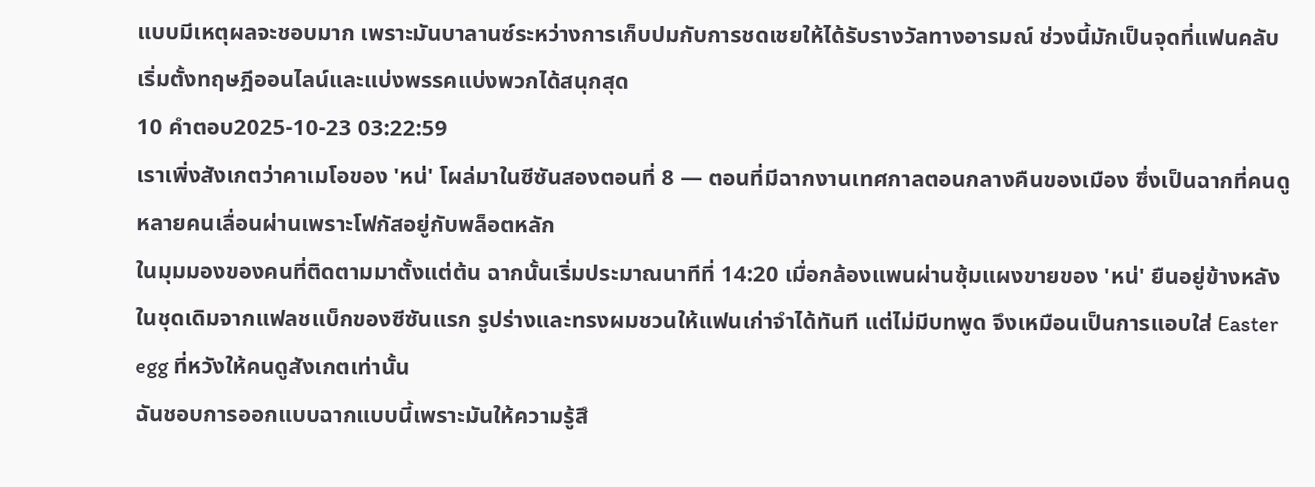แบบมีเหตุผลจะชอบมาก เพราะมันบาลานซ์ระหว่างการเก็บปมกับการชดเชยให้ได้รับรางวัลทางอารมณ์ ช่วงนี้มักเป็นจุดที่แฟนคลับเริ่มตั้งทฤษฎีออนไลน์และแบ่งพรรคแบ่งพวกได้สนุกสุด
10 คำตอบ2025-10-23 03:22:59
เราเพิ่งสังเกตว่าคาเมโอของ 'หน่' โผล่มาในซีซันสองตอนที่ 8 — ตอนที่มีฉากงานเทศกาลตอนกลางคืนของเมือง ซึ่งเป็นฉากที่คนดูหลายคนเลื่อนผ่านเพราะโฟกัสอยู่กับพล็อตหลัก
ในมุมมองของคนที่ติดตามมาตั้งแต่ต้น ฉากนั้นเริ่มประมาณนาทีที่ 14:20 เมื่อกล้องแพนผ่านซุ้มแผงขายของ 'หน่' ยืนอยู่ข้างหลังในชุดเดิมจากแฟลชแบ็กของซีซันแรก รูปร่างและทรงผมชวนให้แฟนเก่าจำได้ทันที แต่ไม่มีบทพูด จึงเหมือนเป็นการแอบใส่ Easter egg ที่หวังให้คนดูสังเกตเท่านั้น
ฉันชอบการออกแบบฉากแบบนี้เพราะมันให้ความรู้สึ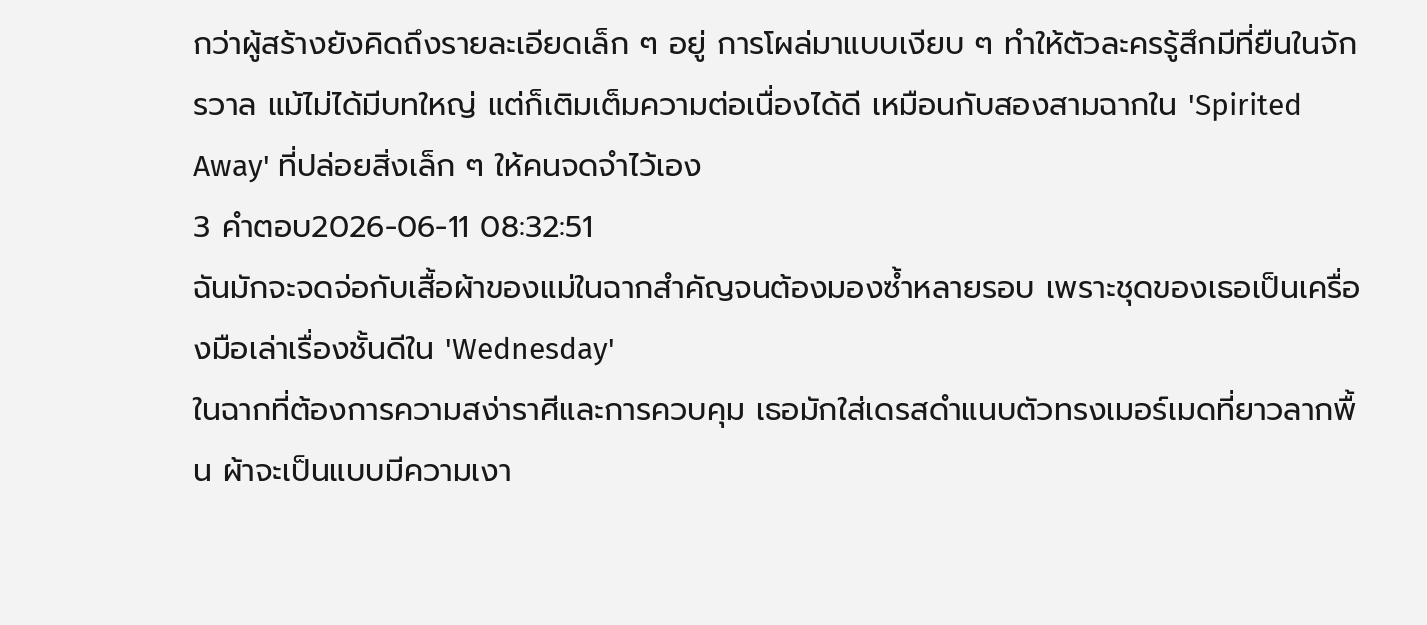กว่าผู้สร้างยังคิดถึงรายละเอียดเล็ก ๆ อยู่ การโผล่มาแบบเงียบ ๆ ทำให้ตัวละครรู้สึกมีที่ยืนในจักรวาล แม้ไม่ได้มีบทใหญ่ แต่ก็เติมเต็มความต่อเนื่องได้ดี เหมือนกับสองสามฉากใน 'Spirited Away' ที่ปล่อยสิ่งเล็ก ๆ ให้คนจดจำไว้เอง
3 คำตอบ2026-06-11 08:32:51
ฉันมักจะจดจ่อกับเสื้อผ้าของแม่ในฉากสำคัญจนต้องมองซ้ำหลายรอบ เพราะชุดของเธอเป็นเครื่องมือเล่าเรื่องชั้นดีใน 'Wednesday'
ในฉากที่ต้องการความสง่าราศีและการควบคุม เธอมักใส่เดรสดำแนบตัวทรงเมอร์เมดที่ยาวลากพื้น ผ้าจะเป็นแบบมีความเงา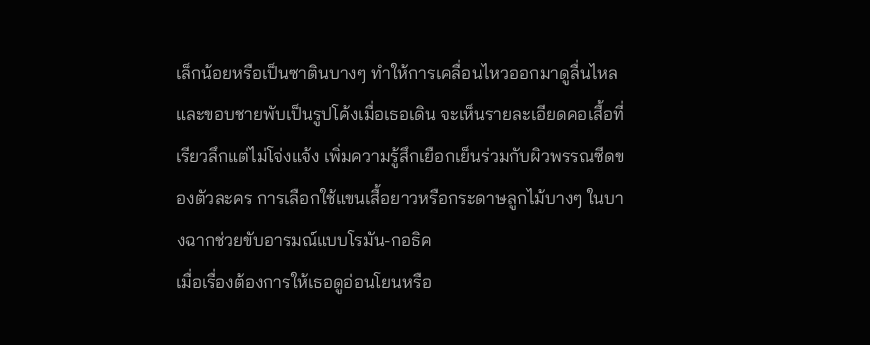เล็กน้อยหรือเป็นซาตินบางๆ ทำให้การเคลื่อนไหวออกมาดูลื่นไหล และขอบชายพับเป็นรูปโค้งเมื่อเธอเดิน จะเห็นรายละเอียดคอเสื้อที่เรียวลึกแต่ไม่โจ่งแจ้ง เพิ่มความรู้สึกเยือกเย็นร่วมกับผิวพรรณซีดของตัวละคร การเลือกใช้แขนเสื้อยาวหรือกระดาษลูกไม้บางๆ ในบางฉากช่วยขับอารมณ์แบบโรมัน-กอธิค
เมื่อเรื่องต้องการให้เธอดูอ่อนโยนหรือ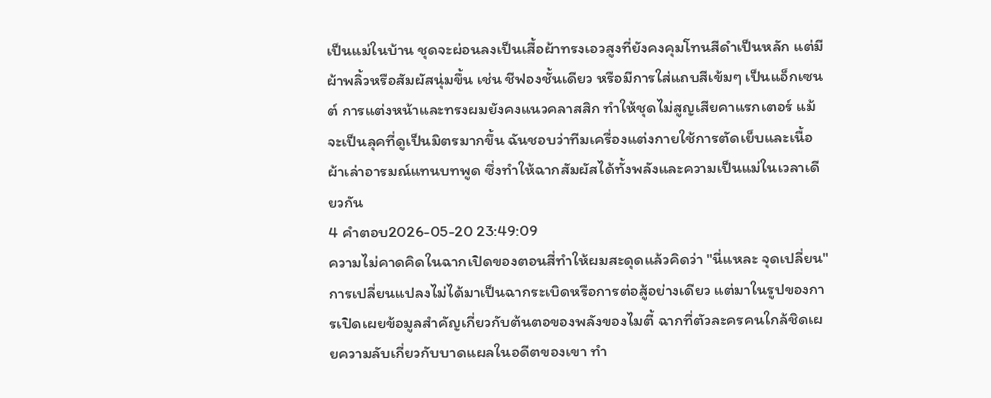เป็นแม่ในบ้าน ชุดจะผ่อนลงเป็นเสื้อผ้าทรงเอวสูงที่ยังคงคุมโทนสีดำเป็นหลัก แต่มีผ้าพลิ้วหรือสัมผัสนุ่มขึ้น เช่น ชีฟองชั้นเดียว หรือมีการใส่แถบสีเข้มๆ เป็นแอ็กเซนต์ การแต่งหน้าและทรงผมยังคงแนวคลาสสิก ทำให้ชุดไม่สูญเสียคาแรกเตอร์ แม้จะเป็นลุคที่ดูเป็นมิตรมากขึ้น ฉันชอบว่าทีมเครื่องแต่งกายใช้การตัดเย็บและเนื้อผ้าเล่าอารมณ์แทนบทพูด ซึ่งทำให้ฉากสัมผัสได้ทั้งพลังและความเป็นแม่ในเวลาเดียวกัน
4 คำตอบ2026-05-20 23:49:09
ความไม่คาดคิดในฉากเปิดของตอนสี่ทำให้ผมสะดุดแล้วคิดว่า "นี่แหละ จุดเปลี่ยน"
การเปลี่ยนแปลงไม่ได้มาเป็นฉากระเบิดหรือการต่อสู้อย่างเดียว แต่มาในรูปของการเปิดเผยข้อมูลสำคัญเกี่ยวกับต้นตอของพลังของไมตี้ ฉากที่ตัวละครคนใกล้ชิดเผยความลับเกี่ยวกับบาดแผลในอดีตของเขา ทำ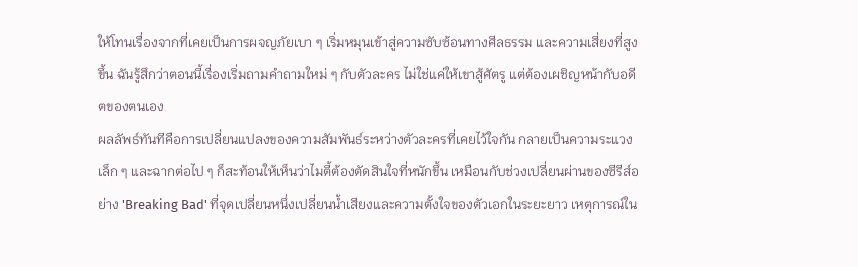ให้โทนเรื่องจากที่เคยเป็นการผจญภัยเบา ๆ เริ่มหมุนเข้าสู่ความซับซ้อนทางศีลธรรม และความเสี่ยงที่สูงขึ้น ฉันรู้สึกว่าตอนนี้เรื่องเริ่มถามคำถามใหม่ ๆ กับตัวละคร ไม่ใช่แค่ให้เขาสู้ศัตรู แต่ต้องเผชิญหน้ากับอดีตของตนเอง
ผลลัพธ์ทันทีคือการเปลี่ยนแปลงของความสัมพันธ์ระหว่างตัวละครที่เคยไว้ใจกัน กลายเป็นความระแวงเล็ก ๆ และฉากต่อไป ๆ ก็สะท้อนให้เห็นว่าไมตี้ต้องตัดสินใจที่หนักขึ้น เหมือนกับช่วงเปลี่ยนผ่านของซีรีส์อย่าง 'Breaking Bad' ที่จุดเปลี่ยนหนึ่งเปลี่ยนน้ำเสียงและความตั้งใจของตัวเอกในระยะยาว เหตุการณ์ใน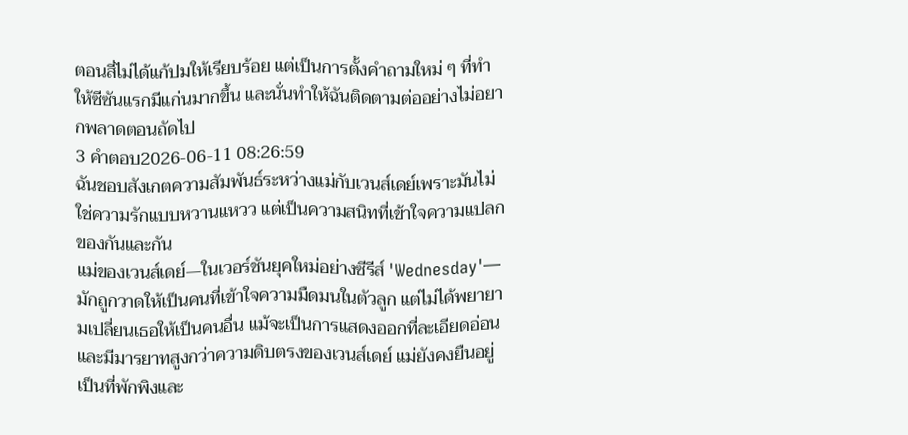ตอนสี่ไม่ได้แก้ปมให้เรียบร้อย แต่เป็นการตั้งคำถามใหม่ ๆ ที่ทำให้ซีซันแรกมีแก่นมากขึ้น และนั่นทำให้ฉันติดตามต่ออย่างไม่อยากพลาดตอนถัดไป
3 คำตอบ2026-06-11 08:26:59
ฉันชอบสังเกตความสัมพันธ์ระหว่างแม่กับเวนส์เดย์เพราะมันไม่ใช่ความรักแบบหวานแหวว แต่เป็นความสนิทที่เข้าใจความแปลกของกันและกัน
แม่ของเวนส์เดย์—ในเวอร์ชันยุคใหม่อย่างซีรีส์ 'Wednesday'—มักถูกวาดให้เป็นคนที่เข้าใจความมืดมนในตัวลูก แต่ไม่ได้พยายามเปลี่ยนเธอให้เป็นคนอื่น แม้จะเป็นการแสดงออกที่ละเอียดอ่อนและมีมารยาทสูงกว่าความดิบตรงของเวนส์เดย์ แม่ยังคงยืนอยู่เป็นที่พักพิงและ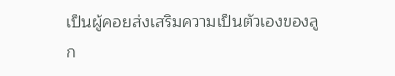เป็นผู้คอยส่งเสริมความเป็นตัวเองของลูก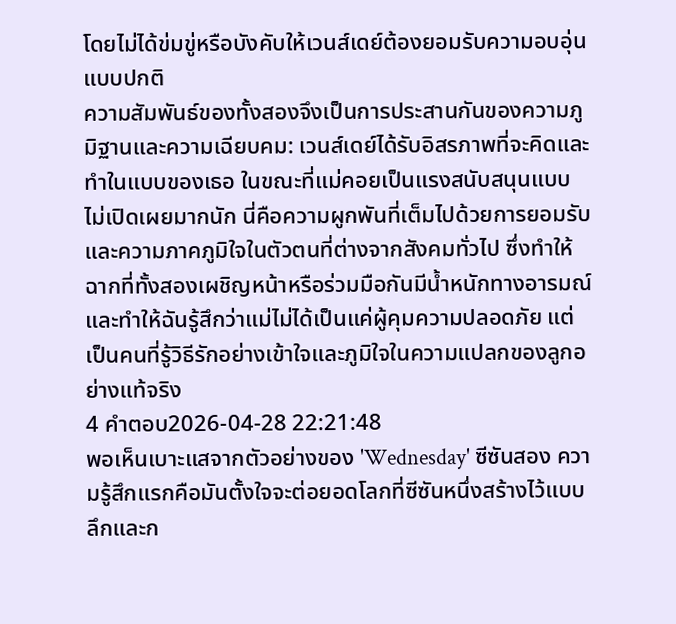โดยไม่ได้ข่มขู่หรือบังคับให้เวนส์เดย์ต้องยอมรับความอบอุ่นแบบปกติ
ความสัมพันธ์ของทั้งสองจึงเป็นการประสานกันของความภูมิฐานและความเฉียบคม: เวนส์เดย์ได้รับอิสรภาพที่จะคิดและทำในแบบของเธอ ในขณะที่แม่คอยเป็นแรงสนับสนุนแบบไม่เปิดเผยมากนัก นี่คือความผูกพันที่เต็มไปด้วยการยอมรับและความภาคภูมิใจในตัวตนที่ต่างจากสังคมทั่วไป ซึ่งทำให้ฉากที่ทั้งสองเผชิญหน้าหรือร่วมมือกันมีน้ำหนักทางอารมณ์และทำให้ฉันรู้สึกว่าแม่ไม่ได้เป็นแค่ผู้คุมความปลอดภัย แต่เป็นคนที่รู้วิธีรักอย่างเข้าใจและภูมิใจในความแปลกของลูกอย่างแท้จริง
4 คำตอบ2026-04-28 22:21:48
พอเห็นเบาะแสจากตัวอย่างของ 'Wednesday' ซีซันสอง ความรู้สึกแรกคือมันตั้งใจจะต่อยอดโลกที่ซีซันหนึ่งสร้างไว้แบบลึกและก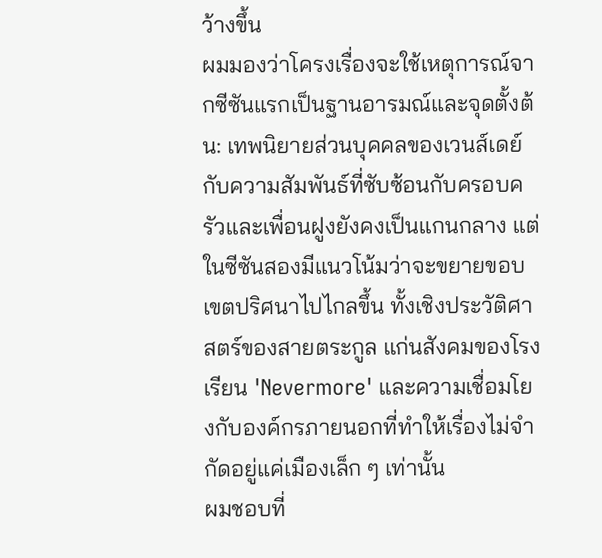ว้างขึ้น
ผมมองว่าโครงเรื่องจะใช้เหตุการณ์จากซีซันแรกเป็นฐานอารมณ์และจุดตั้งต้น: เทพนิยายส่วนบุคคลของเวนส์เดย์กับความสัมพันธ์ที่ซับซ้อนกับครอบครัวและเพื่อนฝูงยังคงเป็นแกนกลาง แต่ในซีซันสองมีแนวโน้มว่าจะขยายขอบเขตปริศนาไปไกลขึ้น ทั้งเชิงประวัติศาสตร์ของสายตระกูล แก่นสังคมของโรงเรียน 'Nevermore' และความเชื่อมโยงกับองค์กรภายนอกที่ทำให้เรื่องไม่จำกัดอยู่แค่เมืองเล็ก ๆ เท่านั้น
ผมชอบที่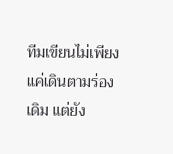ทีมเขียนไม่เพียงแค่เดินตามร่องเดิม แต่ยัง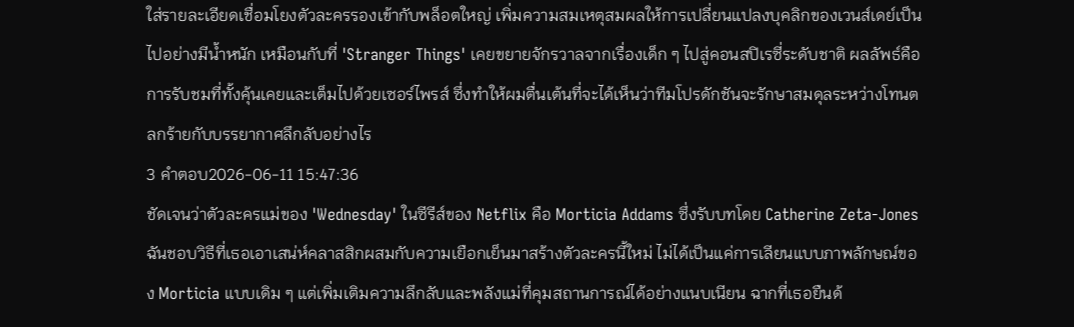ใส่รายละเอียดเชื่อมโยงตัวละครรองเข้ากับพล็อตใหญ่ เพิ่มความสมเหตุสมผลให้การเปลี่ยนแปลงบุคลิกของเวนส์เดย์เป็นไปอย่างมีน้ำหนัก เหมือนกับที่ 'Stranger Things' เคยขยายจักรวาลจากเรื่องเด็ก ๆ ไปสู่คอนสปิเรซี่ระดับชาติ ผลลัพธ์คือการรับชมที่ทั้งคุ้นเคยและเต็มไปด้วยเซอร์ไพรส์ ซึ่งทำให้ผมตื่นเต้นที่จะได้เห็นว่าทีมโปรดักชันจะรักษาสมดุลระหว่างโทนตลกร้ายกับบรรยากาศลึกลับอย่างไร
3 คำตอบ2026-06-11 15:47:36
ชัดเจนว่าตัวละครแม่ของ 'Wednesday' ในซีรีส์ของ Netflix คือ Morticia Addams ซึ่งรับบทโดย Catherine Zeta-Jones
ฉันชอบวิธีที่เธอเอาเสน่ห์คลาสสิกผสมกับความเยือกเย็นมาสร้างตัวละครนี้ใหม่ ไม่ได้เป็นแค่การเลียนแบบภาพลักษณ์ของ Morticia แบบเดิม ๆ แต่เพิ่มเติมความลึกลับและพลังแม่ที่คุมสถานการณ์ได้อย่างแนบเนียน ฉากที่เธอยืนด้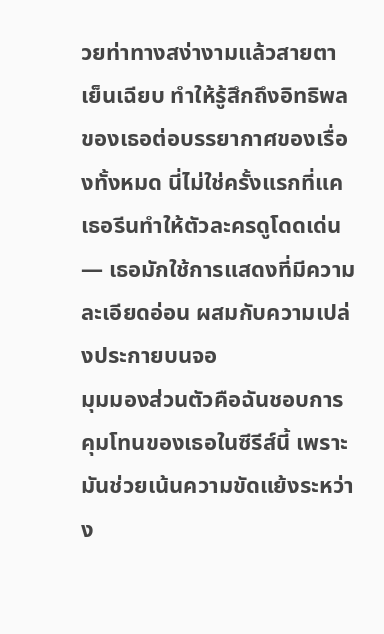วยท่าทางสง่างามแล้วสายตาเย็นเฉียบ ทำให้รู้สึกถึงอิทธิพลของเธอต่อบรรยากาศของเรื่องทั้งหมด นี่ไม่ใช่ครั้งแรกที่แคเธอรีนทำให้ตัวละครดูโดดเด่น — เธอมักใช้การแสดงที่มีความละเอียดอ่อน ผสมกับความเปล่งประกายบนจอ
มุมมองส่วนตัวคือฉันชอบการคุมโทนของเธอในซีรีส์นี้ เพราะมันช่วยเน้นความขัดแย้งระหว่าง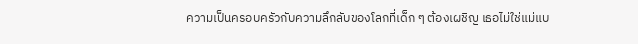ความเป็นครอบครัวกับความลึกลับของโลกที่เด็ก ๆ ต้องเผชิญ เธอไม่ใช่แม่แบ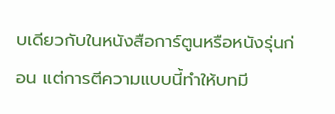บเดียวกับในหนังสือการ์ตูนหรือหนังรุ่นก่อน แต่การตีความแบบนี้ทำให้บทมี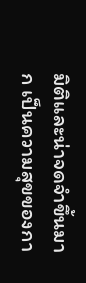มิติและน่าจดจำขึ้นมาก เป็นความสุขของกา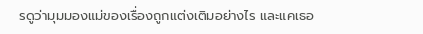รดูว่ามุมมองแม่ของเรื่องถูกแต่งเติมอย่างไร และแคเธอ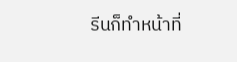รีนก็ทำหน้าที่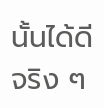นั้นได้ดีจริง ๆ